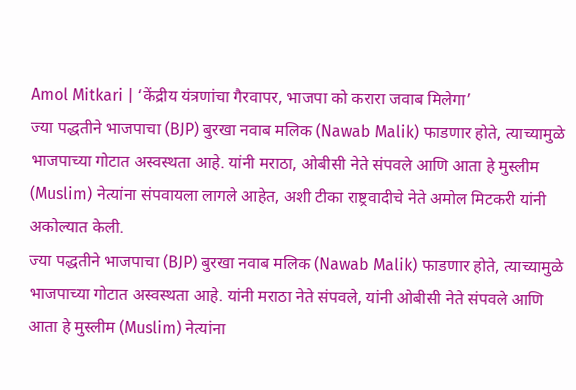Amol Mitkari | ‘केंद्रीय यंत्रणांचा गैरवापर, भाजपा को करारा जवाब मिलेगा’
ज्या पद्धतीने भाजपाचा (BJP) बुरखा नवाब मलिक (Nawab Malik) फाडणार होते, त्याच्यामुळे भाजपाच्या गोटात अस्वस्थता आहे. यांनी मराठा, ओबीसी नेते संपवले आणि आता हे मुस्लीम (Muslim) नेत्यांना संपवायला लागले आहेत, अशी टीका राष्ट्रवादीचे नेते अमोल मिटकरी यांनी अकोल्यात केली.
ज्या पद्धतीने भाजपाचा (BJP) बुरखा नवाब मलिक (Nawab Malik) फाडणार होते, त्याच्यामुळे भाजपाच्या गोटात अस्वस्थता आहे. यांनी मराठा नेते संपवले, यांनी ओबीसी नेते संपवले आणि आता हे मुस्लीम (Muslim) नेत्यांना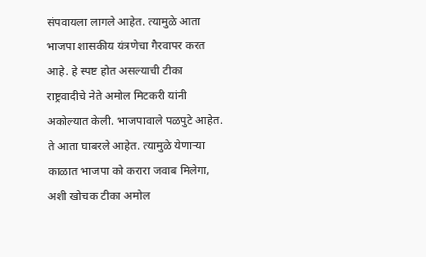संपवायला लागले आहेत. त्यामुळे आता भाजपा शासकीय यंत्रणेचा गैरवापर करत आहे. हे स्पष्ट होत असल्याची टीका राष्ट्रवादीचे नेते अमोल मिटकरी यांनी अकोल्यात केली. भाजपावाले पळपुटे आहेत. ते आता घाबरले आहेत. त्यामुळे येणाऱ्या काळात भाजपा को करारा जवाब मिलेगा, अशी खोचक टीका अमोल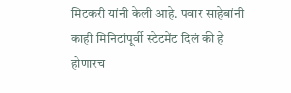मिटकरी यांनी केली आहे. पवार साहेबांनी काही मिनिटांपूर्वी स्टेटमेंट दिलं की हे होणारच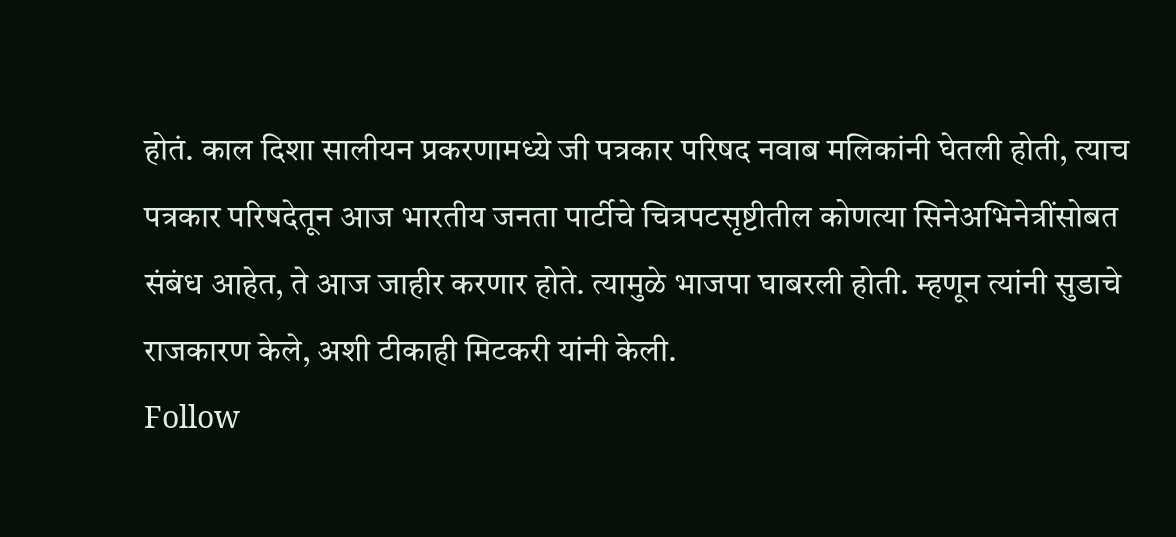होतं. काल दिशा सालीयन प्रकरणामध्ये जी पत्रकार परिषद नवाब मलिकांनी घेतली होती, त्याच पत्रकार परिषदेतून आज भारतीय जनता पार्टीचे चित्रपटसृष्टीतील कोणत्या सिनेअभिनेत्रींसोबत संबंध आहेत, ते आज जाहीर करणार होते. त्यामुळे भाजपा घाबरली होती. म्हणून त्यांनी सुडाचे राजकारण केले, अशी टीकाही मिटकरी यांनी केली.
Follow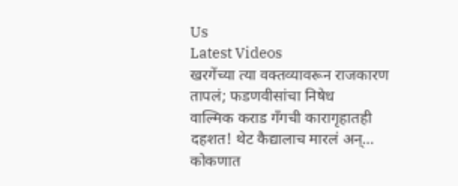Us
Latest Videos
खरगेंच्या त्या वक्तव्यावरून राजकारण तापलं; फडणवीसांचा निषेध
वाल्मिक कराड गँगची कारागृहातही दहशत! थेट कैद्यालाच मारलं अन्...
कोकणात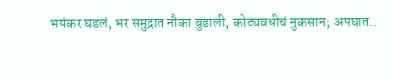भयंकर घडलं, भर समुद्रात नौका बुडाली, कोट्यवधीचं नुकसान; अपघात..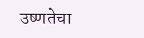उष्णतेचा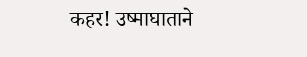कहर! उष्माघाताने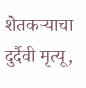शेतकऱ्याचा दुर्दैवी मृत्यू,